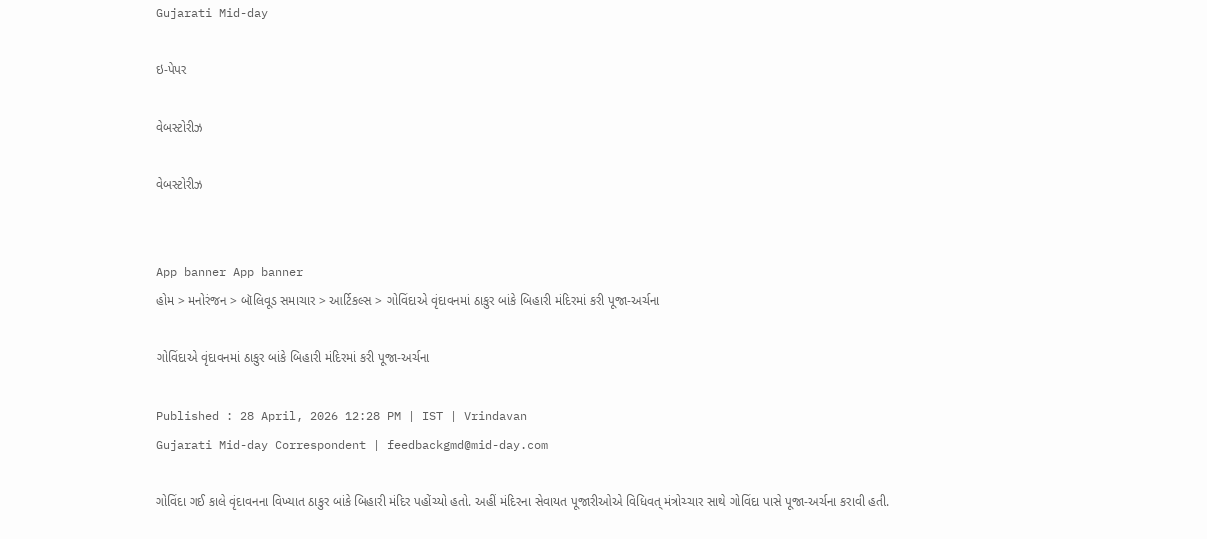Gujarati Mid-day

ઇ-પેપર

વેબસ્ટોરીઝ

વેબસ્ટોરીઝ


App banner App banner
હોમ > મનોરંજન > બૉલિવૂડ સમાચાર > આર્ટિકલ્સ > ગોવિંદાએ વૃંદાવનમાં ઠાકુર બાંકે બિહારી મંદિરમાં કરી પૂજા-અર્ચના

ગોવિંદાએ વૃંદાવનમાં ઠાકુર બાંકે બિહારી મંદિરમાં કરી પૂજા-અર્ચના

Published : 28 April, 2026 12:28 PM | IST | Vrindavan
Gujarati Mid-day Correspondent | feedbackgmd@mid-day.com

ગોવિંદા ગઈ કાલે વૃંદાવનના વિખ્યાત ઠાકુર બાંકે બિહારી મંદિર પહોંચ્યો હતો. અહીં મંદિરના સેવાયત પૂજારીઓએ વિધિવત્ મંત્રોચ્ચાર સાથે ગોવિંદા પાસે પૂજા-અર્ચના કરાવી હતી.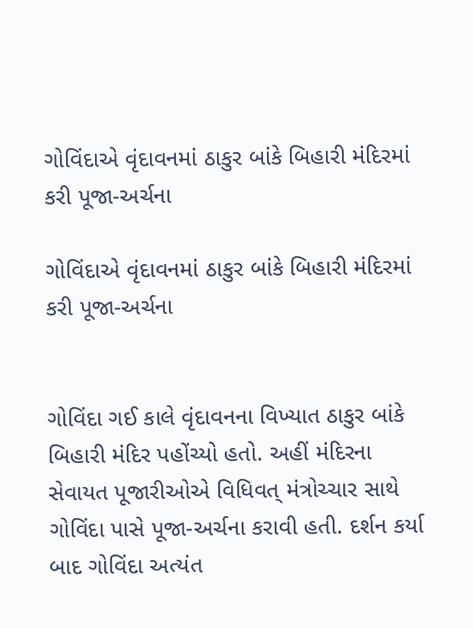ગોવિંદાએ વૃંદાવનમાં ઠાકુર બાંકે બિહારી મંદિરમાં કરી પૂજા-અર્ચના

ગોવિંદાએ વૃંદાવનમાં ઠાકુર બાંકે બિહારી મંદિરમાં કરી પૂજા-અર્ચના


ગોવિંદા ગઈ કાલે વૃંદાવનના વિખ્યાત ઠાકુર બાંકે બિહારી મંદિર પહોંચ્યો હતો. અહીં મંદિરના સેવાયત પૂજારીઓએ વિધિવત્ મંત્રોચ્ચાર સાથે ગોવિંદા પાસે પૂજા-અર્ચના કરાવી હતી. દર્શન કર્યા બાદ ગોવિંદા અત્યંત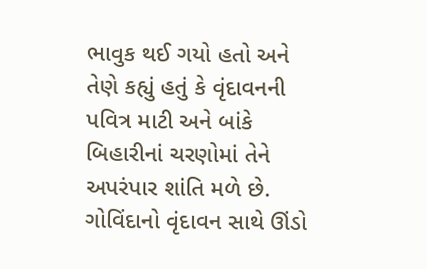ભાવુક થઈ ગયો હતો અને તેણે કહ્યું હતું કે વૃંદાવનની પવિત્ર માટી અને બાંકે બિહારીનાં ચરણોમાં તેને અપરંપાર શાંતિ મળે છે. ગોવિંદાનો વૃંદાવન સાથે ઊંડો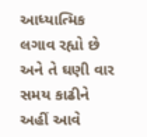આધ્યાત્મિક લગાવ રહ્યો છે અને તે ઘણી વાર સમય કાઢીને અહીં આવે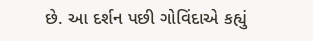છે. આ દર્શન પછી ગોવિંદાએ કહ્યું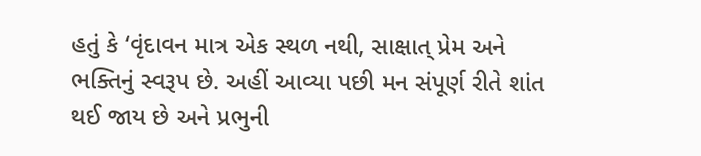હતું કે ‘વૃંદાવન માત્ર એક સ્થળ નથી, સાક્ષાત્ પ્રેમ અને ભક્તિનું સ્વરૂપ છે. અહીં આવ્યા પછી મન સંપૂર્ણ રીતે શાંત થઈ જાય છે અને પ્રભુની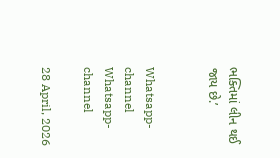ભક્તિમાં લીન થઈ જાય છે.’


Whatsapp-channel Whatsapp-channel

28 April, 2026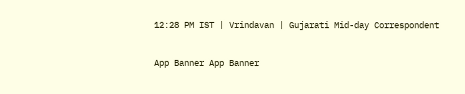12:28 PM IST | Vrindavan | Gujarati Mid-day Correspondent

App Banner App Banner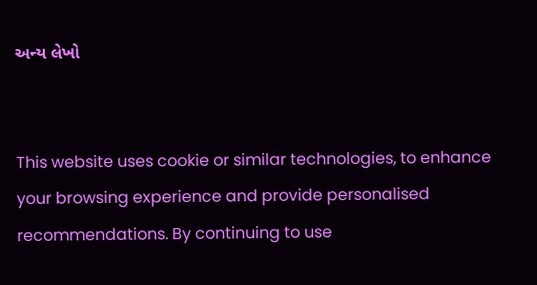અન્ય લેખો


This website uses cookie or similar technologies, to enhance your browsing experience and provide personalised recommendations. By continuing to use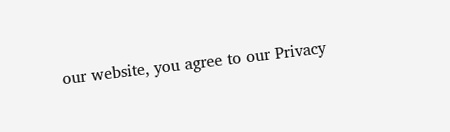our website, you agree to our Privacy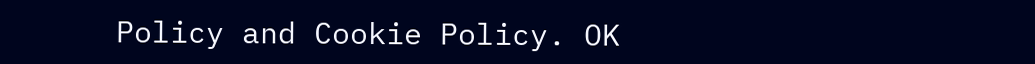Policy and Cookie Policy. OK